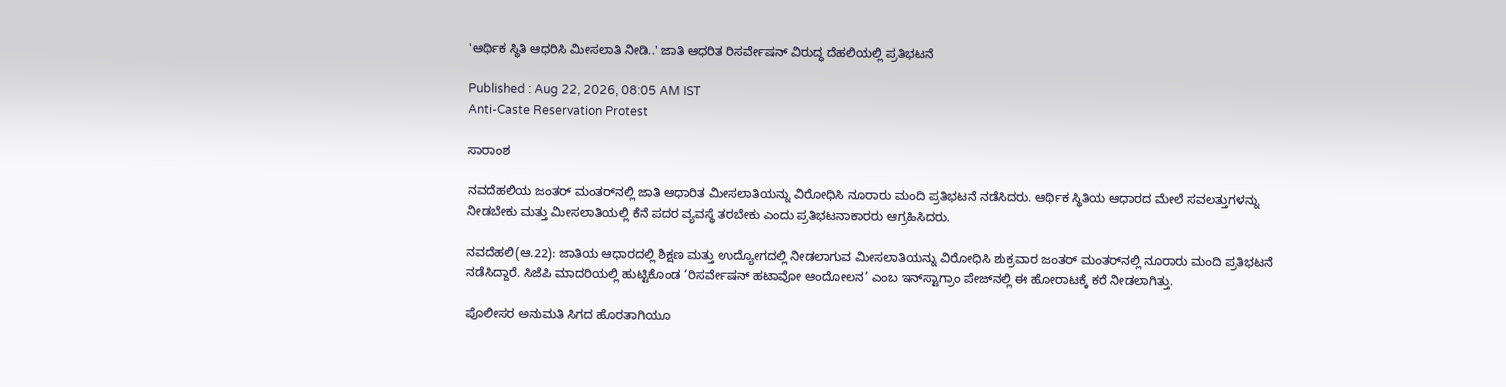'ಆರ್ಥಿಕ ಸ್ಥಿತಿ ಆಧರಿಸಿ ಮೀಸಲಾತಿ ನೀಡಿ..' ಜಾತಿ ಆಧರಿತ ರಿಸರ್ವೇಷನ್‌ ವಿರುದ್ಧ ದೆಹಲಿಯಲ್ಲಿ ಪ್ರತಿಭಟನೆ

Published : Aug 22, 2026, 08:05 AM IST
Anti-Caste Reservation Protest

ಸಾರಾಂಶ

ನವದೆಹಲಿಯ ಜಂತರ್‌ ಮಂತರ್‌ನಲ್ಲಿ ಜಾತಿ ಆಧಾರಿತ ಮೀಸಲಾತಿಯನ್ನು ವಿರೋಧಿಸಿ ನೂರಾರು ಮಂದಿ ಪ್ರತಿಭಟನೆ ನಡೆಸಿದರು. ಆರ್ಥಿಕ ಸ್ಥಿತಿಯ ಆಧಾರದ ಮೇಲೆ ಸವಲತ್ತುಗಳನ್ನು ನೀಡಬೇಕು ಮತ್ತು ಮೀಸಲಾತಿಯಲ್ಲಿ ಕೆನೆ ಪದರ ವ್ಯವಸ್ಥೆ ತರಬೇಕು ಎಂದು ಪ್ರತಿಭಟನಾಕಾರರು ಆಗ್ರಹಿಸಿದರು.

ನವದೆಹಲಿ(ಆ.22): ಜಾತಿಯ ಆಧಾರದಲ್ಲಿ ಶಿಕ್ಷಣ ಮತ್ತು ಉದ್ಯೋಗದಲ್ಲಿ ನೀಡಲಾಗುವ ಮೀಸಲಾತಿಯನ್ನು ವಿರೋಧಿಸಿ ಶುಕ್ರವಾರ ಜಂತರ್‌ ಮಂತರ್‌ನಲ್ಲಿ ನೂರಾರು ಮಂದಿ ಪ್ರತಿಭಟನೆ ನಡೆಸಿದ್ದಾರೆ. ಸಿಜೆಪಿ ಮಾದರಿಯಲ್ಲಿ ಹುಟ್ಟಿಕೊಂಡ ‘ರಿಸರ್ವೇಷನ್‌ ಹಟಾವೋ ಆಂದೋಲನ’ ಎಂಬ ಇನ್‌ಸ್ಟಾಗ್ರಾಂ ಪೇಜ್‌ನಲ್ಲಿ ಈ ಹೋರಾಟಕ್ಕೆ ಕರೆ ನೀಡಲಾಗಿತ್ತು.

ಪೊಲೀಸರ ಅನುಮತಿ ಸಿಗದ ಹೊರತಾಗಿಯೂ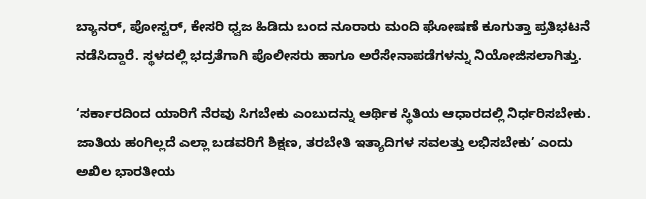ಬ್ಯಾನರ್‌, ಪೋಸ್ಟರ್‌, ಕೇಸರಿ ಧ್ವಜ ಹಿಡಿದು ಬಂದ ನೂರಾರು ಮಂದಿ ಘೋಷಣೆ ಕೂಗುತ್ತಾ ಪ್ರತಿಭಟನೆ ನಡೆಸಿದ್ದಾರೆ. ಸ್ಥಳದಲ್ಲಿ ಭದ್ರತೆಗಾಗಿ ಪೊಲೀಸರು ಹಾಗೂ ಅರೆಸೇನಾಪಡೆಗಳನ್ನು ನಿಯೋಜಿಸಲಾಗಿತ್ತು.

‘ಸರ್ಕಾರದಿಂದ ಯಾರಿಗೆ ನೆರವು ಸಿಗಬೇಕು ಎಂಬುದನ್ನು ಆರ್ಥಿಕ ಸ್ಥಿತಿಯ ಆಧಾರದಲ್ಲಿ ನಿರ್ಧರಿಸಬೇಕು. ಜಾತಿಯ ಹಂಗಿಲ್ಲದೆ ಎಲ್ಲಾ ಬಡವರಿಗೆ ಶಿಕ್ಷಣ, ತರಬೇತಿ ಇತ್ಯಾದಿಗಳ ಸವಲತ್ತು ಲಭಿಸಬೇಕು’ ಎಂದು ಅಖಿಲ ಭಾರತೀಯ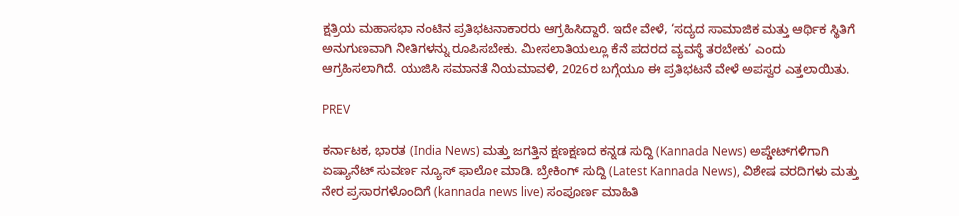ಕ್ಷತ್ರಿಯ ಮಹಾಸಭಾ ನಂಟಿನ ಪ್ರತಿಭಟನಾಕಾರರು ಆಗ್ರಹಿಸಿದ್ದಾರೆ. ಇದೇ ವೇಳೆ, ‘ಸದ್ಯದ ಸಾಮಾಜಿಕ ಮತ್ತು ಆರ್ಥಿಕ ಸ್ಥಿತಿಗೆ ಅನುಗುಣವಾಗಿ ನೀತಿಗಳನ್ನು ರೂಪಿಸಬೇಕು. ಮೀಸಲಾತಿಯಲ್ಲೂ ಕೆನೆ ಪದರದ ವ್ಯವಸ್ಥೆ ತರಬೇಕು’ ಎಂದು ಆಗ್ರಹಿಸಲಾಗಿದೆ. ಯುಜಿಸಿ ಸಮಾನತೆ ನಿಯಮಾವಳಿ, 2026ರ ಬಗ್ಗೆಯೂ ಈ ಪ್ರತಿಭಟನೆ ವೇಳೆ ಅಪಸ್ವರ ಎತ್ತಲಾಯಿತು.

PREV

ಕರ್ನಾಟಕ, ಭಾರತ (India News) ಮತ್ತು ಜಗತ್ತಿನ ಕ್ಷಣಕ್ಷಣದ ಕನ್ನಡ ಸುದ್ದಿ (Kannada News) ಅಪ್ಡೇಟ್‌ಗಳಿಗಾಗಿ ಏಷ್ಯಾನೆಟ್ ಸುವರ್ಣ ನ್ಯೂಸ್‌ ಫಾಲೋ ಮಾಡಿ. ಬ್ರೇಕಿಂಗ್ ಸುದ್ದಿ (Latest Kannada News), ವಿಶೇಷ ವರದಿಗಳು ಮತ್ತು ನೇರ ಪ್ರಸಾರಗಳೊಂದಿಗೆ (kannada news live) ಸಂಪೂರ್ಣ ಮಾಹಿತಿ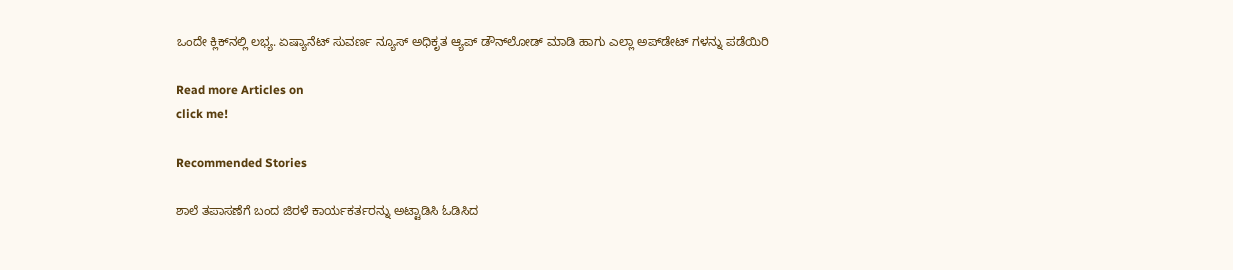ಒಂದೇ ಕ್ಲಿಕ್‌ನಲ್ಲಿ ಲಭ್ಯ. ಏಷ್ಯಾನೆಟ್ ಸುವರ್ಣ ನ್ಯೂಸ್ ಅಧಿಕೃತ ಆ್ಯಪ್ ಡೌನ್‌ಲೋಡ್ ಮಾಡಿ ಹಾಗು ಎಲ್ಲಾ ಅಪ್‌ಡೇಟ್ ಗಳನ್ನು ಪಡೆಯಿರಿ

Read more Articles on
click me!

Recommended Stories

ಶಾಲೆ ತಪಾಸಣೆಗೆ ಬಂದ ಜಿರಳೆ ಕಾರ್ಯಕರ್ತರನ್ನು ಅಟ್ಟಾಡಿಸಿ ಓಡಿಸಿದ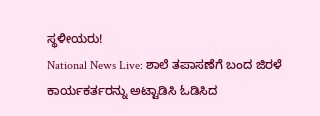ಸ್ಥಳೀಯರು!
National News Live: ಶಾಲೆ ತಪಾಸಣೆಗೆ ಬಂದ ಜಿರಳೆ ಕಾರ್ಯಕರ್ತರನ್ನು ಅಟ್ಟಾಡಿಸಿ ಓಡಿಸಿದ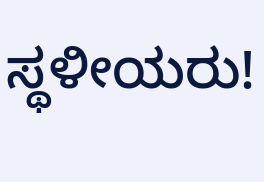ಸ್ಥಳೀಯರು!